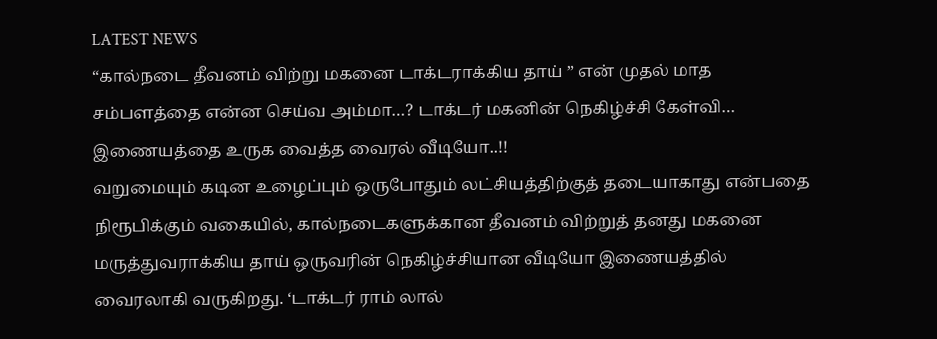LATEST NEWS
“கால்நடை தீவனம் விற்று மகனை டாக்டராக்கிய தாய் ” என் முதல் மாத சம்பளத்தை என்ன செய்வ அம்மா…? டாக்டர் மகனின் நெகிழ்ச்சி கேள்வி… இணையத்தை உருக வைத்த வைரல் வீடியோ..!!
வறுமையும் கடின உழைப்பும் ஒருபோதும் லட்சியத்திற்குத் தடையாகாது என்பதை நிரூபிக்கும் வகையில், கால்நடைகளுக்கான தீவனம் விற்றுத் தனது மகனை மருத்துவராக்கிய தாய் ஒருவரின் நெகிழ்ச்சியான வீடியோ இணையத்தில் வைரலாகி வருகிறது. ‘டாக்டர் ராம் லால்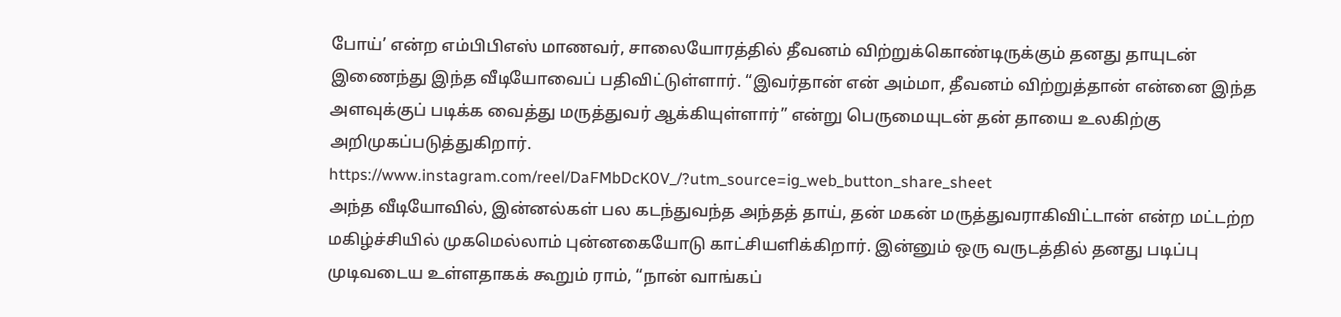போய்’ என்ற எம்பிபிஎஸ் மாணவர், சாலையோரத்தில் தீவனம் விற்றுக்கொண்டிருக்கும் தனது தாயுடன் இணைந்து இந்த வீடியோவைப் பதிவிட்டுள்ளார். “இவர்தான் என் அம்மா, தீவனம் விற்றுத்தான் என்னை இந்த அளவுக்குப் படிக்க வைத்து மருத்துவர் ஆக்கியுள்ளார்” என்று பெருமையுடன் தன் தாயை உலகிற்கு அறிமுகப்படுத்துகிறார்.
https://www.instagram.com/reel/DaFMbDcK0V_/?utm_source=ig_web_button_share_sheet
அந்த வீடியோவில், இன்னல்கள் பல கடந்துவந்த அந்தத் தாய், தன் மகன் மருத்துவராகிவிட்டான் என்ற மட்டற்ற மகிழ்ச்சியில் முகமெல்லாம் புன்னகையோடு காட்சியளிக்கிறார். இன்னும் ஒரு வருடத்தில் தனது படிப்பு முடிவடைய உள்ளதாகக் கூறும் ராம், “நான் வாங்கப்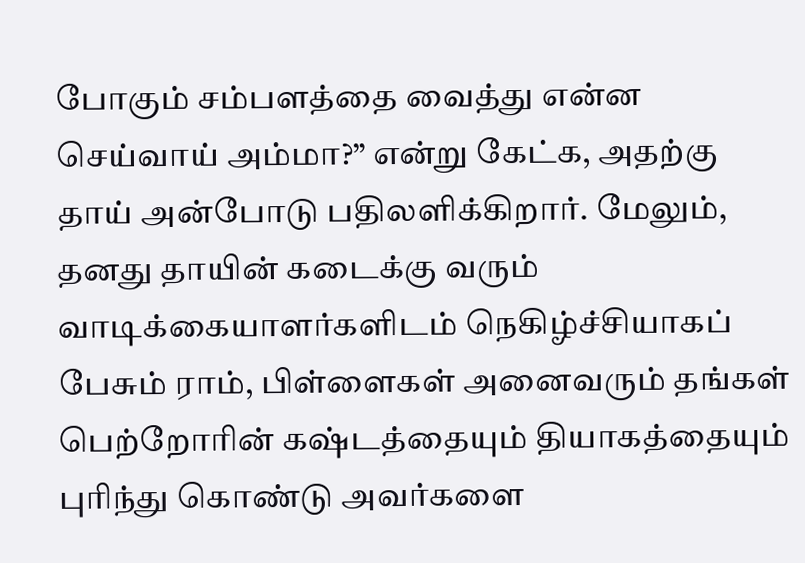போகும் சம்பளத்தை வைத்து என்ன செய்வாய் அம்மா?” என்று கேட்க, அதற்கு தாய் அன்போடு பதிலளிக்கிறார். மேலும், தனது தாயின் கடைக்கு வரும் வாடிக்கையாளர்களிடம் நெகிழ்ச்சியாகப் பேசும் ராம், பிள்ளைகள் அனைவரும் தங்கள் பெற்றோரின் கஷ்டத்தையும் தியாகத்தையும் புரிந்து கொண்டு அவர்களை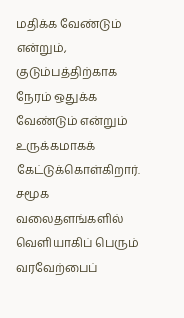மதிக்க வேண்டும் என்றும், குடும்பத்திற்காக நேரம் ஒதுக்க வேண்டும் என்றும் உருக்கமாகக் கேட்டுக்கொள்கிறார்.
சமூக வலைதளங்களில் வெளியாகிப் பெரும் வரவேற்பைப்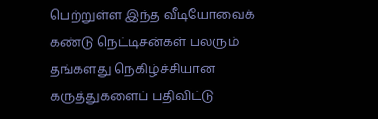பெற்றுள்ள இந்த வீடியோவைக் கண்டு நெட்டிசன்கள் பலரும் தங்களது நெகிழ்ச்சியான கருத்துகளைப் பதிவிட்டு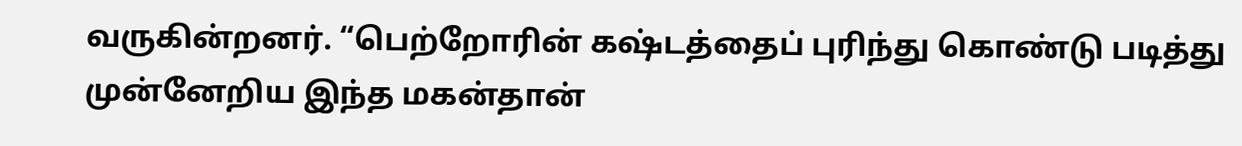வருகின்றனர். “பெற்றோரின் கஷ்டத்தைப் புரிந்து கொண்டு படித்து முன்னேறிய இந்த மகன்தான்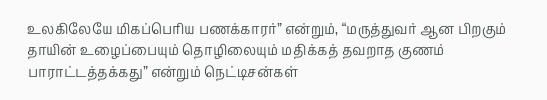உலகிலேயே மிகப்பெரிய பணக்காரர்” என்றும், “மருத்துவர் ஆன பிறகும் தாயின் உழைப்பையும் தொழிலையும் மதிக்கத் தவறாத குணம் பாராட்டத்தக்கது” என்றும் நெட்டிசன்கள்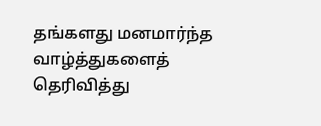தங்களது மனமார்ந்த வாழ்த்துகளைத் தெரிவித்து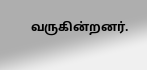வருகின்றனர்.